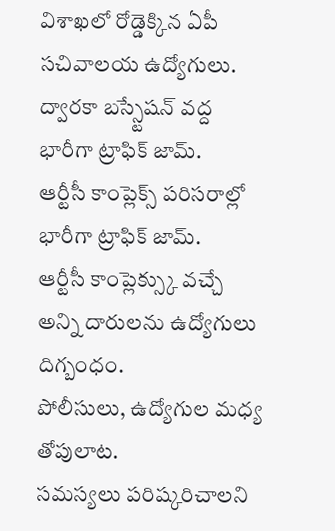విశాఖలో రోడ్డెక్కిన ఏపీ సచివాలయ ఉద్యోగులు.
ద్వారకా బస్స్టేషన్ వద్ద భారీగా ట్రాఫిక్ జామ్.
ఆర్టీసీ కాంప్లెక్స్ పరిసరాల్లో భారీగా ట్రాఫిక్ జామ్.
ఆర్టీసీ కాంప్లెక్స్కు వచ్చే అన్ని దారులను ఉద్యోగులు దిగ్బంధం.
పోలీసులు, ఉద్యోగుల మధ్య తోపులాట.
సమస్యలు పరిష్కరిచాలని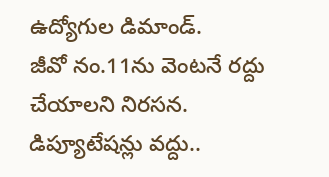ఉద్యోగుల డిమాండ్.
జీవో నం.11ను వెంటనే రద్దు చేయాలని నిరసన.
డిప్యూటేషన్లు వద్దు..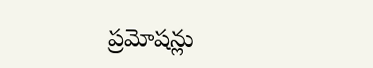ప్రమోషన్లు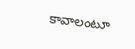కావాలంటూ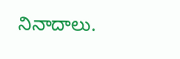నినాదాలు.